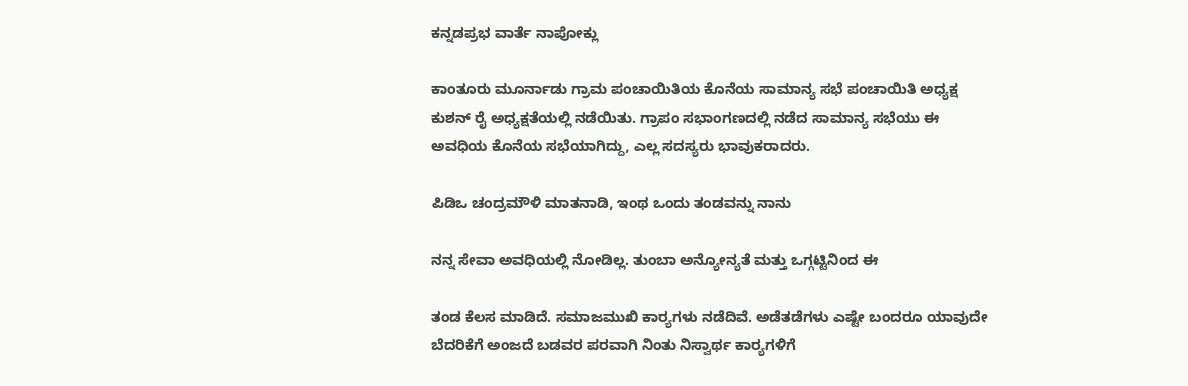ಕನ್ನಡಪ್ರಭ ವಾರ್ತೆ ನಾಪೋಕ್ಲು

ಕಾಂತೂರು ಮೂರ್ನಾಡು ಗ್ರಾಮ ಪಂಚಾಯಿತಿಯ ಕೊನೆಯ ಸಾಮಾನ್ಯ ಸಭೆ ಪಂಚಾಯಿತಿ ಅಧ್ಯಕ್ಷ ಕುಶನ್‌ ರೈ ಅಧ್ಯಕ್ಷತೆಯಲ್ಲಿ ನಡೆಯಿತು. ಗ್ರಾಪಂ ಸಭಾಂಗಣದಲ್ಲಿ ನಡೆದ ಸಾಮಾನ್ಯ ಸಭೆಯು ಈ ಅವಧಿಯ ಕೊನೆಯ ಸಭೆಯಾಗಿದ್ದು, ಎಲ್ಲ ಸದಸ್ಯರು ಭಾವುಕರಾದರು.

ಪಿಡಿಒ ಚಂದ್ರಮೌಳಿ ಮಾತನಾಡಿ, ಇಂಥ ಒಂದು ತಂಡವನ್ನು ನಾನು

ನನ್ನ ಸೇವಾ ಅವಧಿಯಲ್ಲಿ ನೋಡಿಲ್ಲ. ತುಂಬಾ ಅನ್ಯೋನ್ಯತೆ ಮತ್ತು ಒಗ್ಗಟ್ಟಿನಿಂದ ಈ

ತಂಡ ಕೆಲಸ ಮಾಡಿದೆ. ಸಮಾಜಮುಖಿ ಕಾರ್‍ಯಗಳು ನಡೆದಿವೆ. ಅಡೆತಡೆಗಳು ಎಷ್ಟೇ ಬಂದರೂ ಯಾವುದೇ ಬೆದರಿಕೆಗೆ ಅಂಜದೆ ಬಡವರ ಪರವಾಗಿ ನಿಂತು ನಿಸ್ವಾರ್ಥ ಕಾರ್‍ಯಗಳಿಗೆ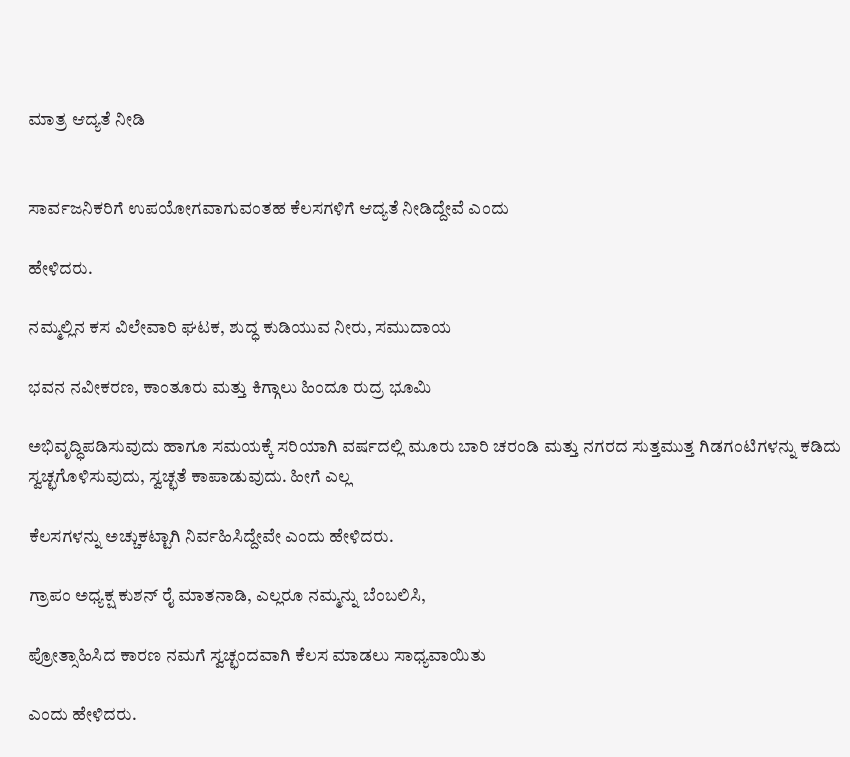ಮಾತ್ರ ಆದ್ಯತೆ ನೀಡಿ


ಸಾರ್ವಜನಿಕರಿಗೆ ಉಪಯೋಗವಾಗುವಂತಹ ಕೆಲಸಗಳಿಗೆ ಆದ್ಯತೆ ನೀಡಿದ್ದೇವೆ ಎಂದು

ಹೇಳಿದರು.

ನಮ್ಮಲ್ಲಿನ ಕಸ ವಿಲೇವಾರಿ ಘಟಕ, ಶುದ್ಧ ಕುಡಿಯುವ ನೀರು, ಸಮುದಾಯ

ಭವನ ನವೀಕರಣ, ಕಾಂತೂರು ಮತ್ತು ಕಿಗ್ಗಾಲು ಹಿಂದೂ ರುದ್ರ ಭೂಮಿ

ಅಭಿವೃದ್ಧಿಪಡಿಸುವುದು ಹಾಗೂ ಸಮಯಕ್ಕೆ ಸರಿಯಾಗಿ ವರ್ಷದಲ್ಲಿ ಮೂರು ಬಾರಿ ಚರಂಡಿ ಮತ್ತು ನಗರದ ಸುತ್ತಮುತ್ತ ಗಿಡಗಂಟಿಗಳನ್ನು ಕಡಿದು ಸ್ವಚ್ಛಗೊಳಿಸುವುದು, ಸ್ವಚ್ಛತೆ ಕಾಪಾಡುವುದು. ಹೀಗೆ ಎಲ್ಲ

ಕೆಲಸಗಳನ್ನು ಅಚ್ಚುಕಟ್ಟಾಗಿ ನಿರ್ವಹಿಸಿದ್ದೇವೇ ಎಂದು ಹೇಳಿದರು.

ಗ್ರಾಪಂ ಅಧ್ಯಕ್ಷ ಕುಶನ್‌ ರೈ ಮಾತನಾಡಿ, ಎಲ್ಲರೂ ನಮ್ಮನ್ನು ಬೆಂಬಲಿಸಿ,

ಪ್ರೋತ್ಸಾಹಿಸಿದ ಕಾರಣ ನಮಗೆ ಸ್ವಚ್ಛಂದವಾಗಿ ಕೆಲಸ ಮಾಡಲು ಸಾಧ್ಯವಾಯಿತು

ಎಂದು ಹೇಳಿದರು.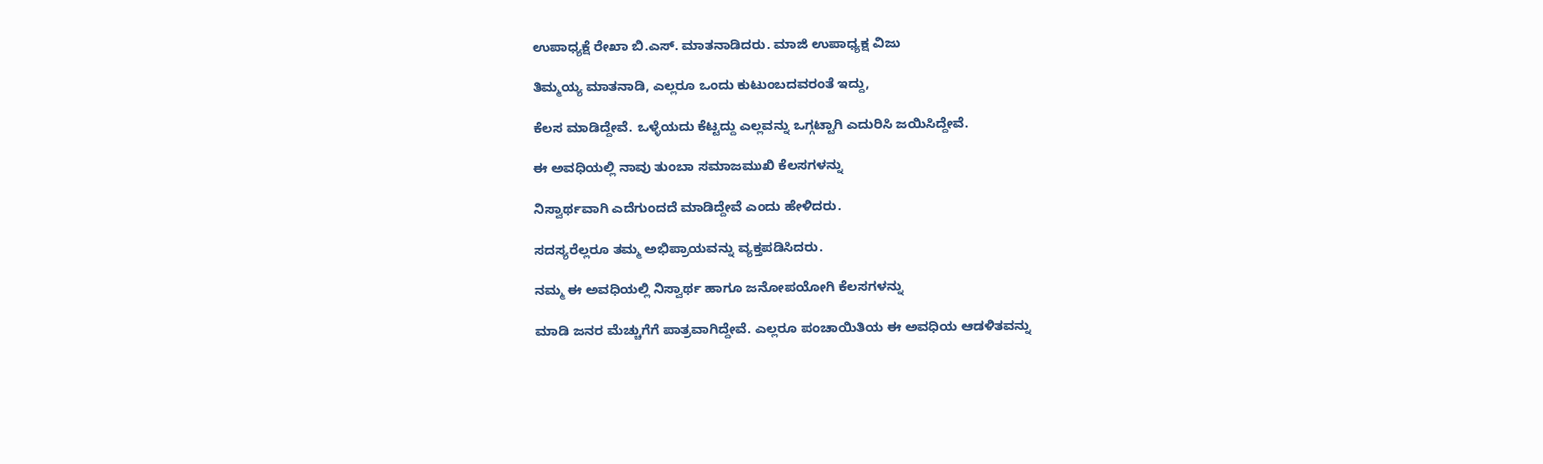ಉಪಾಧ್ಯಕ್ಷೆ ರೇಖಾ ಬಿ.ಎಸ್. ಮಾತನಾಡಿದರು. ಮಾಜಿ ಉಪಾಧ್ಯಕ್ಷ ವಿಜು

ತಿಮ್ಮಯ್ಯ ಮಾತನಾಡಿ, ಎಲ್ಲರೂ ಒಂದು ಕುಟುಂಬದವರಂತೆ ಇದ್ದು,

ಕೆಲಸ ಮಾಡಿದ್ದೇವೆ. ಒಳ್ಳೆಯದು ಕೆಟ್ಟದ್ದು ಎಲ್ಲವನ್ನು ಒಗ್ಗಟ್ಟಾಗಿ ಎದುರಿಸಿ ಜಯಿಸಿದ್ದೇವೆ.

ಈ ಅವಧಿಯಲ್ಲಿ ನಾವು ತುಂಬಾ ಸಮಾಜಮುಖಿ ಕೆಲಸಗಳನ್ನು

ನಿಸ್ವಾರ್ಥವಾಗಿ ಎದೆಗುಂದದೆ ಮಾಡಿದ್ದೇವೆ ಎಂದು ಹೇಳಿದರು.

ಸದಸ್ಯರೆಲ್ಲರೂ ತಮ್ಮ ಅಭಿಪ್ರಾಯವನ್ನು ವ್ಯಕ್ತಪಡಿಸಿದರು.

ನಮ್ಮ ಈ ಅವಧಿಯಲ್ಲಿ ನಿಸ್ವಾರ್ಥ ಹಾಗೂ ಜನೋಪಯೋಗಿ ಕೆಲಸಗಳನ್ನು

ಮಾಡಿ ಜನರ ಮೆಚ್ಚುಗೆಗೆ ಪಾತ್ರವಾಗಿದ್ದೇವೆ. ಎಲ್ಲರೂ ಪಂಚಾಯಿತಿಯ ಈ ಅವಧಿಯ ಆಡಳಿತವನ್ನು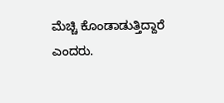ಮೆಚ್ಚಿ ಕೊಂಡಾಡುತ್ತಿದ್ದಾರೆ ಎಂದರು.